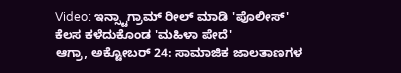Video: ಇನ್ಸ್ಟಾಗ್ರಾಮ್ ರೀಲ್ ಮಾಡಿ 'ಪೊಲೀಸ್' ಕೆಲಸ ಕಳೆದುಕೊಂಡ 'ಮಹಿಳಾ ಪೇದೆ'
ಆಗ್ರಾ, ಅಕ್ಟೋಬರ್ 24: ಸಾಮಾಜಿಕ ಜಾಲತಾಣಗಳ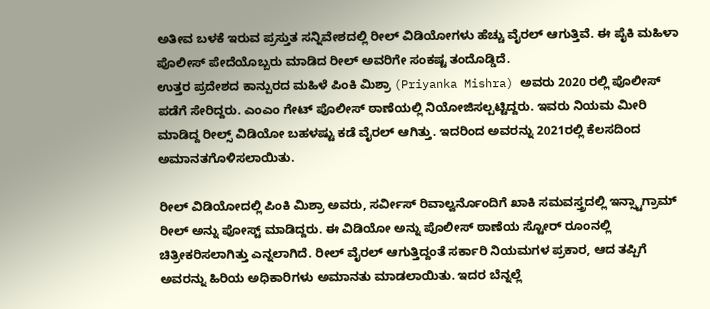ಅತೀವ ಬಳಕೆ ಇರುವ ಪ್ರಸ್ತುತ ಸನ್ನಿವೇಶದಲ್ಲಿ ರೀಲ್ ವಿಡಿಯೋಗಳು ಹೆಚ್ಚು ವೈರಲ್ ಆಗುತ್ತಿವೆ. ಈ ಪೈಕಿ ಮಹಿಳಾ ಪೊಲೀಸ್ ಪೇದೆಯೊಬ್ಬರು ಮಾಡಿದ ರೀಲ್ ಅವರಿಗೇ ಸಂಕಷ್ಟ ತಂದೊಡ್ಡಿದೆ.
ಉತ್ತರ ಪ್ರದೇಶದ ಕಾನ್ಪುರದ ಮಹಿಳೆ ಪಿಂಕಿ ಮಿಶ್ರಾ (Priyanka Mishra) ಅವರು 2020 ರಲ್ಲಿ ಪೊಲೀಸ್ ಪಡೆಗೆ ಸೇರಿದ್ದರು. ಎಂಎಂ ಗೇಟ್ ಪೊಲೀಸ್ ಠಾಣೆಯಲ್ಲಿ ನಿಯೋಜಿಸಲ್ಪಟ್ಟಿದ್ದರು. ಇವರು ನಿಯಮ ಮೀರಿ ಮಾಡಿದ್ದ ರೀಲ್ಸ್ ವಿಡಿಯೋ ಬಹಳಷ್ಟು ಕಡೆ ವೈರಲ್ ಆಗಿತ್ತು. ಇದರಿಂದ ಅವರನ್ನು 2021ರಲ್ಲಿ ಕೆಲಸದಿಂದ ಅಮಾನತಗೊಳಿಸಲಾಯಿತು.

ರೀಲ್ ವಿಡಿಯೋದಲ್ಲಿ ಪಿಂಕಿ ಮಿಶ್ರಾ ಅವರು, ಸರ್ವೀಸ್ ರಿವಾಲ್ವರ್ನೊಂದಿಗೆ ಖಾಕಿ ಸಮವಸ್ತ್ರದಲ್ಲಿ ಇನ್ಸ್ಟಾಗ್ರಾಮ್ ರೀಲ್ ಅನ್ನು ಪೋಸ್ಟ್ ಮಾಡಿದ್ದರು. ಈ ವಿಡಿಯೋ ಅನ್ನು ಪೊಲೀಸ್ ಠಾಣೆಯ ಸ್ಟೋರ್ ರೂಂನಲ್ಲಿ ಚಿತ್ರೀಕರಿಸಲಾಗಿತ್ತು ಎನ್ನಲಾಗಿದೆ. ರೀಲ್ ವೈರಲ್ ಆಗುತ್ತಿದ್ದಂತೆ ಸರ್ಕಾರಿ ನಿಯಮಗಳ ಪ್ರಕಾರ, ಆದ ತಪ್ಪಿಗೆ ಅವರನ್ನು ಹಿರಿಯ ಅಧಿಕಾರಿಗಳು ಅಮಾನತು ಮಾಡಲಾಯಿತು. ಇದರ ಬೆನ್ನಲ್ಲೆ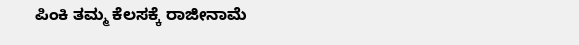ಪಿಂಕಿ ತಮ್ಮ ಕೆಲಸಕ್ಕೆ ರಾಜೀನಾಮೆ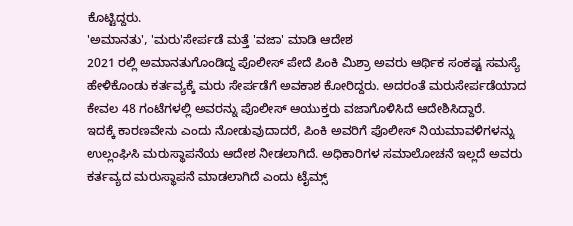ಕೊಟ್ಟಿದ್ದರು.
'ಅಮಾನತು', 'ಮರು'ಸೇರ್ಪಡೆ ಮತ್ತೆ 'ವಜಾ' ಮಾಡಿ ಆದೇಶ
2021 ರಲ್ಲಿ ಅಮಾನತುಗೊಂಡಿದ್ದ ಪೊಲೀಸ್ ಪೇದೆ ಪಿಂಕಿ ಮಿಶ್ರಾ ಅವರು ಆರ್ಥಿಕ ಸಂಕಷ್ಟ ಸಮಸ್ಯೆ ಹೇಳಿಕೊಂಡು ಕರ್ತವ್ಯಕ್ಕೆ ಮರು ಸೇರ್ಪಡೆಗೆ ಅವಕಾಶ ಕೋರಿದ್ದರು. ಅದರಂತೆ ಮರುಸೇರ್ಪಡೆಯಾದ ಕೇವಲ 48 ಗಂಟೆಗಳಲ್ಲಿ ಅವರನ್ನು ಪೊಲೀಸ್ ಆಯುಕ್ತರು ವಜಾಗೊಳಿಸಿದೆ ಆದೇಶಿಸಿದ್ದಾರೆ.
ಇದಕ್ಕೆ ಕಾರಣವೇನು ಎಂದು ನೋಡುವುದಾದರೆ, ಪಿಂಕಿ ಅವರಿಗೆ ಪೊಲೀಸ್ ನಿಯಮಾವಳಿಗಳನ್ನು ಉಲ್ಲಂಘಿಸಿ ಮರುಸ್ಥಾಪನೆಯ ಆದೇಶ ನೀಡಲಾಗಿದೆ. ಅಧಿಕಾರಿಗಳ ಸಮಾಲೋಚನೆ ಇಲ್ಲದೆ ಅವರು ಕರ್ತವ್ಯದ ಮರುಸ್ಥಾಪನೆ ಮಾಡಲಾಗಿದೆ ಎಂದು ಟೈಮ್ಸ್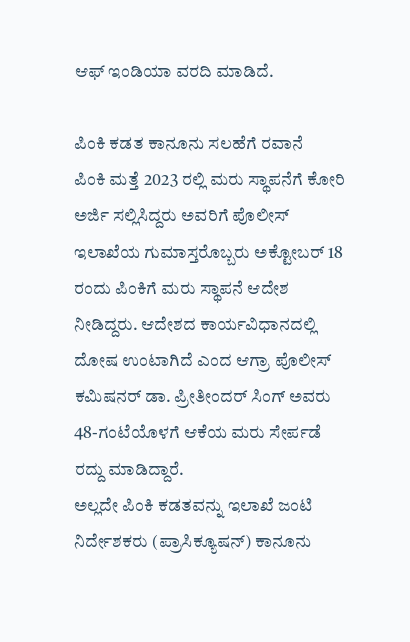ಆಫ್ ಇಂಡಿಯಾ ವರದಿ ಮಾಡಿದೆ.

ಪಿಂಕಿ ಕಡತ ಕಾನೂನು ಸಲಹೆಗೆ ರವಾನೆ
ಪಿಂಕಿ ಮತ್ತೆ 2023 ರಲ್ಲಿ ಮರು ಸ್ಥಾಪನೆಗೆ ಕೋರಿ ಅರ್ಜಿ ಸಲ್ಲಿಸಿದ್ದರು ಅವರಿಗೆ ಪೊಲೀಸ್ ಇಲಾಖೆಯ ಗುಮಾಸ್ತರೊಬ್ಬರು ಅಕ್ಟೋಬರ್ 18 ರಂದು ಪಿಂಕಿಗೆ ಮರು ಸ್ಥಾಪನೆ ಆದೇಶ ನೀಡಿದ್ದರು. ಆದೇಶದ ಕಾರ್ಯವಿಧಾನದಲ್ಲಿ ದೋಷ ಉಂಟಾಗಿದೆ ಎಂದ ಆಗ್ರಾ ಪೊಲೀಸ್ ಕಮಿಷನರ್ ಡಾ. ಪ್ರೀತೀಂದರ್ ಸಿಂಗ್ ಅವರು 48-ಗಂಟೆಯೊಳಗೆ ಆಕೆಯ ಮರು ಸೇರ್ಪಡೆ ರದ್ದು ಮಾಡಿದ್ದಾರೆ.
ಅಲ್ಲದೇ ಪಿಂಕಿ ಕಡತವನ್ನು ಇಲಾಖೆ ಜಂಟಿ ನಿರ್ದೇಶಕರು (ಪ್ರಾಸಿಕ್ಯೂಷನ್) ಕಾನೂನು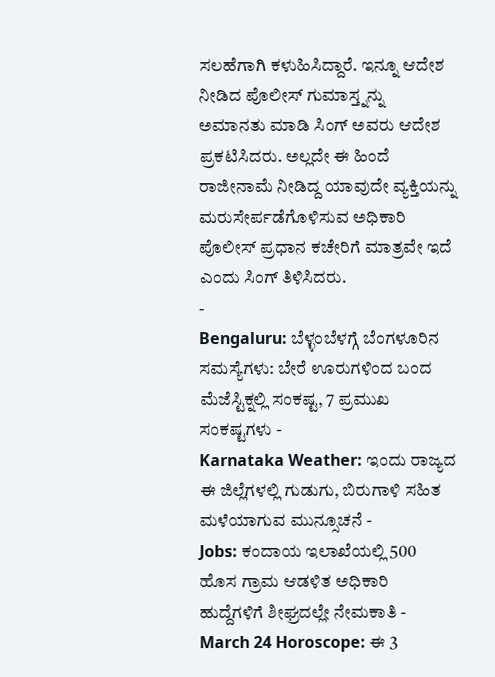ಸಲಹೆಗಾಗಿ ಕಳುಹಿಸಿದ್ದಾರೆ. ಇನ್ನೂ ಆದೇಶ ನೀಡಿದ ಪೊಲೀಸ್ ಗುಮಾಸ್ತ್ನನ್ನು ಅಮಾನತು ಮಾಡಿ ಸಿಂಗ್ ಅವರು ಆದೇಶ ಪ್ರಕಟಿಸಿದರು. ಅಲ್ಲದೇ ಈ ಹಿಂದೆ ರಾಜೀನಾಮೆ ನೀಡಿದ್ದ ಯಾವುದೇ ವ್ಯಕ್ತಿಯನ್ನು ಮರುಸೇರ್ಪಡೆಗೊಳಿಸುವ ಅಧಿಕಾರಿ ಪೊಲೀಸ್ ಪ್ರಧಾನ ಕಚೇರಿಗೆ ಮಾತ್ರವೇ ಇದೆ ಎಂದು ಸಿಂಗ್ ತಿಳಿಸಿದರು.
-
Bengaluru: ಬೆಳ್ಳಂಬೆಳಗ್ಗೆ ಬೆಂಗಳೂರಿನ ಸಮಸ್ಯೆಗಳು: ಬೇರೆ ಊರುಗಳಿಂದ ಬಂದ ಮೆಜೆಸ್ಟಿಕ್ನಲ್ಲಿ ಸಂಕಷ್ಟ, 7 ಪ್ರಮುಖ ಸಂಕಷ್ಟಗಳು -
Karnataka Weather: ಇಂದು ರಾಜ್ಯದ ಈ ಜಿಲ್ಲೆಗಳಲ್ಲಿ ಗುಡುಗು, ಬಿರುಗಾಳಿ ಸಹಿತ ಮಳೆಯಾಗುವ ಮುನ್ಸೂಚನೆ -
Jobs: ಕಂದಾಯ ಇಲಾಖೆಯಲ್ಲಿ 500 ಹೊಸ ಗ್ರಾಮ ಆಡಳಿತ ಅಧಿಕಾರಿ ಹುದ್ದೆಗಳಿಗೆ ಶೀಘ್ರದಲ್ಲೇ ನೇಮಕಾತಿ -
March 24 Horoscope: ಈ 3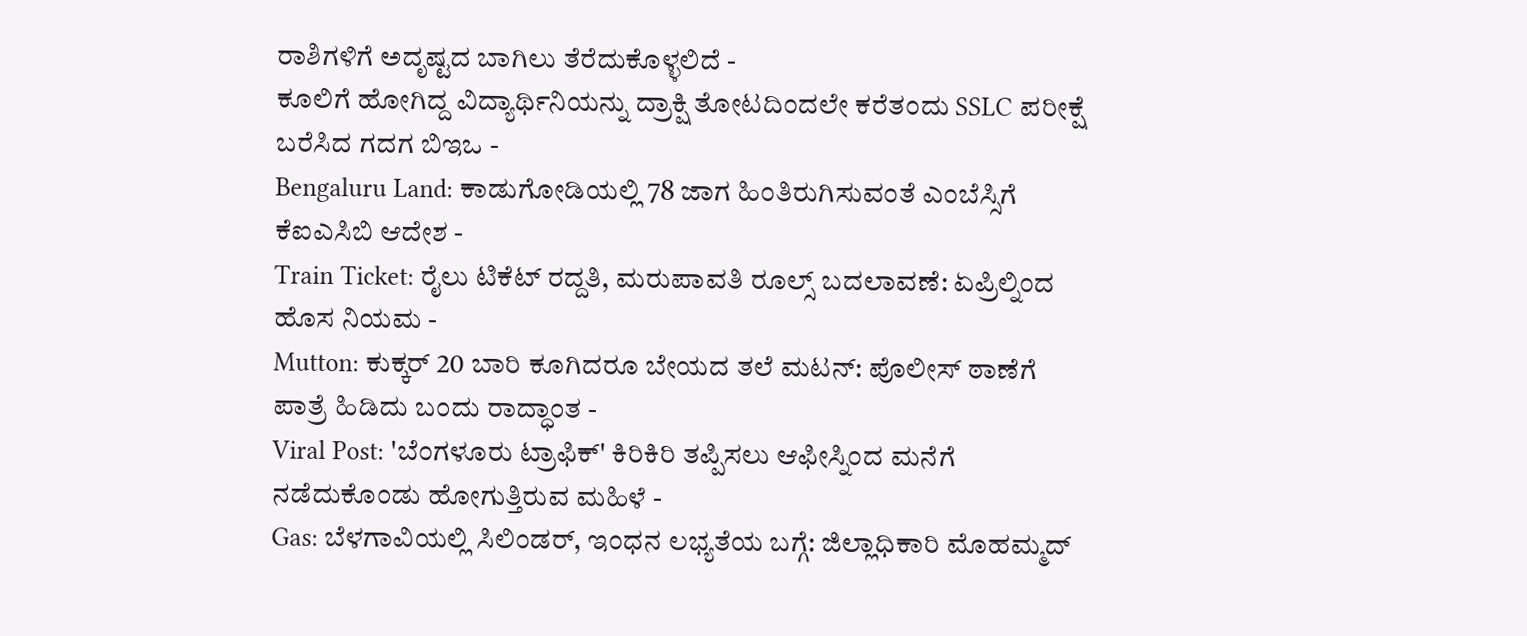ರಾಶಿಗಳಿಗೆ ಅದೃಷ್ಟದ ಬಾಗಿಲು ತೆರೆದುಕೊಳ್ಳಲಿದೆ -
ಕೂಲಿಗೆ ಹೋಗಿದ್ದ ವಿದ್ಯಾರ್ಥಿನಿಯನ್ನು ದ್ರಾಕ್ಷಿ ತೋಟದಿಂದಲೇ ಕರೆತಂದು SSLC ಪರೀಕ್ಷೆ ಬರೆಸಿದ ಗದಗ ಬಿಇಒ -
Bengaluru Land: ಕಾಡುಗೋಡಿಯಲ್ಲಿ 78 ಜಾಗ ಹಿಂತಿರುಗಿಸುವಂತೆ ಎಂಬೆಸ್ಸಿಗೆ ಕೆಐಎಸಿಬಿ ಆದೇಶ -
Train Ticket: ರೈಲು ಟಿಕೆಟ್ ರದ್ದತಿ, ಮರುಪಾವತಿ ರೂಲ್ಸ್ ಬದಲಾವಣೆ: ಏಪ್ರಿಲ್ನಿಂದ ಹೊಸ ನಿಯಮ -
Mutton: ಕುಕ್ಕರ್ 20 ಬಾರಿ ಕೂಗಿದರೂ ಬೇಯದ ತಲೆ ಮಟನ್: ಪೊಲೀಸ್ ಠಾಣೆಗೆ ಪಾತ್ರೆ ಹಿಡಿದು ಬಂದು ರಾದ್ಧಾಂತ -
Viral Post: 'ಬೆಂಗಳೂರು ಟ್ರಾಫಿಕ್' ಕಿರಿಕಿರಿ ತಪ್ಪಿಸಲು ಆಫೀಸ್ನಿಂದ ಮನೆಗೆ ನಡೆದುಕೊಂಡು ಹೋಗುತ್ತಿರುವ ಮಹಿಳೆ -
Gas: ಬೆಳಗಾವಿಯಲ್ಲಿ ಸಿಲಿಂಡರ್, ಇಂಧನ ಲಭ್ಯತೆಯ ಬಗ್ಗೆ: ಜಿಲ್ಲಾಧಿಕಾರಿ ಮೊಹಮ್ಮದ್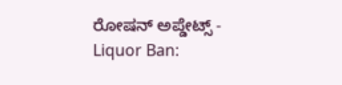ರೋಷನ್ ಅಪ್ಡೇಟ್ಸ್ -
Liquor Ban: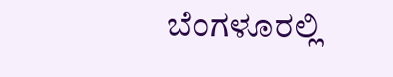ಬೆಂಗಳೂರಲ್ಲಿ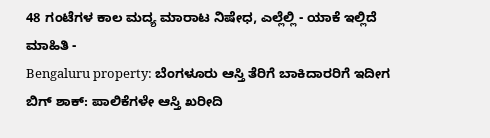48 ಗಂಟೆಗಳ ಕಾಲ ಮದ್ಯ ಮಾರಾಟ ನಿಷೇಧ, ಎಲ್ಲೆಲ್ಲಿ - ಯಾಕೆ ಇಲ್ಲಿದೆ ಮಾಹಿತಿ -
Bengaluru property: ಬೆಂಗಳೂರು ಆಸ್ತಿ ತೆರಿಗೆ ಬಾಕಿದಾರರಿಗೆ ಇದೀಗ ಬಿಗ್ ಶಾಕ್: ಪಾಲಿಕೆಗಳೇ ಆಸ್ತಿ ಖರೀದಿ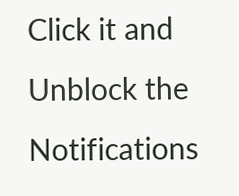Click it and Unblock the Notifications